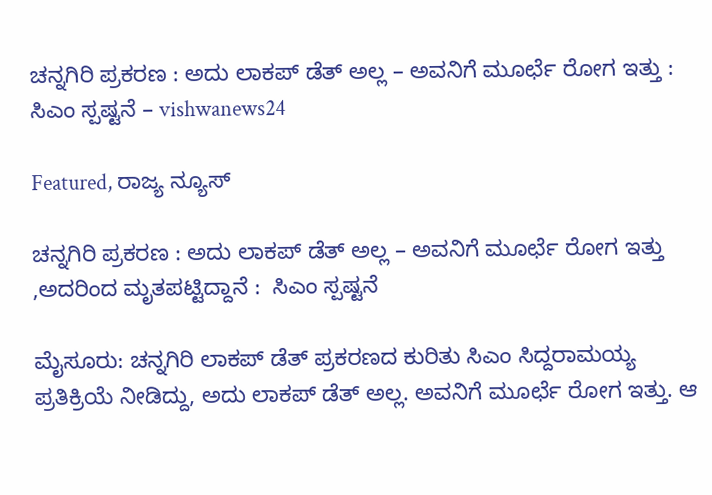ಚನ್ನಗಿರಿ ಪ್ರಕರಣ : ಅದು ಲಾಕಪ್ ಡೆತ್ ಅಲ್ಲ – ಅವನಿಗೆ ಮೂರ್ಛೆ ರೋಗ ಇತ್ತು :  ಸಿಎಂ ಸ್ಪಷ್ಟನೆ – vishwanews24

Featured, ರಾಜ್ಯ ನ್ಯೂಸ್

ಚನ್ನಗಿರಿ ಪ್ರಕರಣ : ಅದು ಲಾಕಪ್ ಡೆತ್ ಅಲ್ಲ – ಅವನಿಗೆ ಮೂರ್ಛೆ ರೋಗ ಇತ್ತು ,ಅದರಿಂದ ಮೃತಪಟ್ಟಿದ್ದಾನೆ :  ಸಿಎಂ ಸ್ಪಷ್ಟನೆ

ಮೈಸೂರು: ಚನ್ನಗಿರಿ ಲಾಕಪ್ ಡೆತ್ ಪ್ರಕರಣದ ಕುರಿತು ಸಿಎಂ ಸಿದ್ದರಾಮಯ್ಯ ಪ್ರತಿಕ್ರಿಯೆ ನೀಡಿದ್ದು, ಅದು ಲಾಕಪ್ ಡೆತ್ ಅಲ್ಲ. ಅವನಿಗೆ ಮೂರ್ಛೆ ರೋಗ ಇತ್ತು. ಆ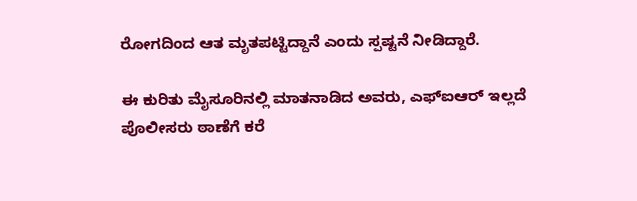ರೋಗದಿಂದ ಆತ ಮೃತಪಟ್ಟಿದ್ದಾನೆ ಎಂದು ಸ್ಪಷ್ಟನೆ ನೀಡಿದ್ದಾರೆ.

ಈ ಕುರಿತು ಮೈಸೂರಿನಲ್ಲಿ ಮಾತನಾಡಿದ ಅವರು, ಎಫ್‌ಐಆರ್ ಇಲ್ಲದೆ ಪೊಲೀಸರು ಠಾಣೆಗೆ ಕರೆ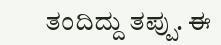ತಂದಿದ್ದು ತಪ್ಪು. ಈ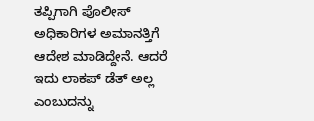ತಪ್ಪಿಗಾಗಿ ಪೊಲೀಸ್ ಅಧಿಕಾರಿಗಳ ಅಮಾನತ್ತಿಗೆ ಆದೇಶ ಮಾಡಿದ್ದೇನೆ. ಆದರೆ ಇದು ಲಾಕಪ್ ಡೆತ್ ಅಲ್ಲ ಎಂಬುದನ್ನು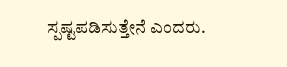ಸ್ಪಷ್ಟಪಡಿಸುತ್ತೇನೆ ಎಂದರು.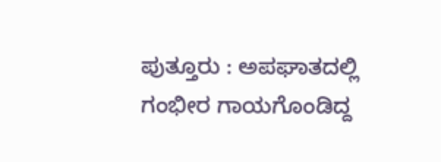ಪುತ್ತೂರು : ಅಪಘಾತದಲ್ಲಿ ಗಂಭೀರ ಗಾಯಗೊಂಡಿದ್ದ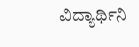ವಿದ್ಯಾರ್ಥಿನಿ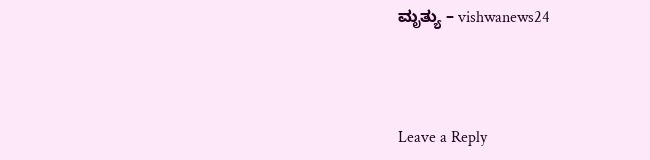ಮೃತ್ಯು – vishwanews24



Leave a Reply